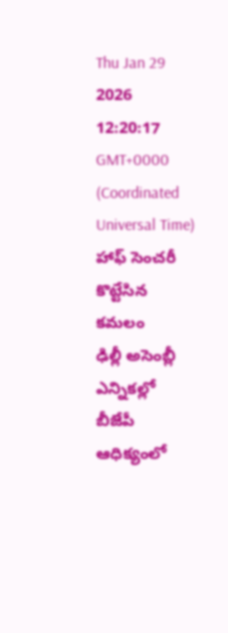Thu Jan 29 2026 12:20:17 GMT+0000 (Coordinated Universal Time)
హాఫ్ సెంచరీ కొట్టేసిన కమలం
ఢిల్లీ అసెంబ్లీ ఎన్నికల్లో బీజేపీ ఆధిక్యంలో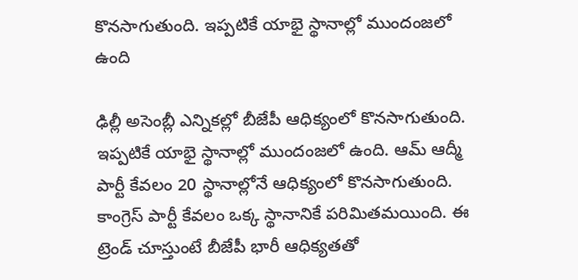కొనసాగుతుంది. ఇప్పటికే యాభై స్థానాల్లో ముందంజలో ఉంది

ఢిల్లీ అసెంబ్లీ ఎన్నికల్లో బీజేపీ ఆధిక్యంలో కొనసాగుతుంది. ఇప్పటికే యాభై స్థానాల్లో ముందంజలో ఉంది. ఆమ్ ఆద్మీ పార్టీ కేవలం 20 స్థానాల్లోనే ఆధిక్యంలో కొనసాగుతుంది. కాంగ్రెస్ పార్టీ కేవలం ఒక్క స్థానానికే పరిమితమయింది. ఈ ట్రెండ్ చూస్తుంటే బీజేపీ భారీ ఆధిక్యతతో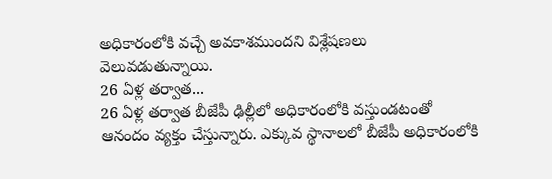అధికారంలోకి వచ్చే అవకాశముందని విశ్లేషణలు వెలువడుతున్నాయి.
26 ఏళ్ల తర్వాత...
26 ఏళ్ల తర్వాత బీజేపీ ఢిల్లీలో అధికారంలోకి వస్తుండటంతో ఆనందం వ్యక్తం చేస్తున్నారు. ఎక్కువ స్థానాలలో బీజేపీ అధికారంలోకి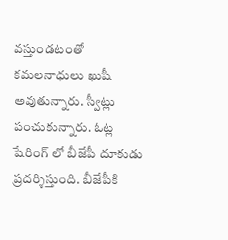వస్తుండటంతో కమలనాధులు ఖుషీ అవుతున్నారు. స్వీట్లు పంచుకున్నారు. ఓట్ల షేరింగ్ లో బీజేపీ దూకుడు ప్రదర్శిస్తుంది. బీజేపీకి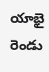యాభై రెండు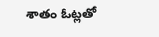శాతం ఓట్లతో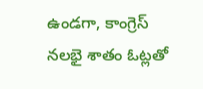ఉండగా, కాంగ్రెస్ నలభై శాతం ఓట్లతో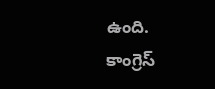ఉంది. కాంగ్రెస్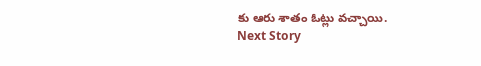కు ఆరు శాతం ఓట్లు వచ్చాయి.
Next Story